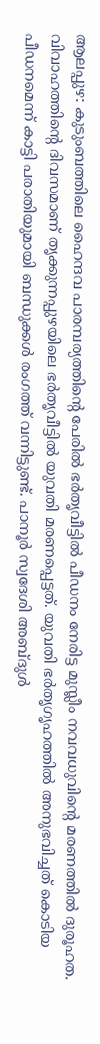ആലപ്പുഴ: കുടുംബത്തിലെ ഹൈന്ദവ പാരമ്പര്യത്തിന്റെ പേരിൽ ഭർതൃവീട്ടിൽ പീഡനം നേരിട്ട മുസ്ലീം നവവധുവിന്റെ മരണത്തിൽ ദുരൂഹത. വിവാഹത്തിന്റെ ദിവസമാണ് തൃക്കുന്നപ്പുഴയിലെ ഭർതൃവീട്ടിൽ യുവതി മരണപ്പെട്ടത്. യുവതി ഭർതൃഗൃഹത്തിൽ അനുഭവിച്ചത് കൊടിയ പീഡനമെന്ന് കാട്ടി പരാതിയുമായി ബന്ധുക്കൾ രംഗത്ത് വന്നിട്ടുണ്ട്. പാനൂർ സ്വദേശി അബ്ദുൾ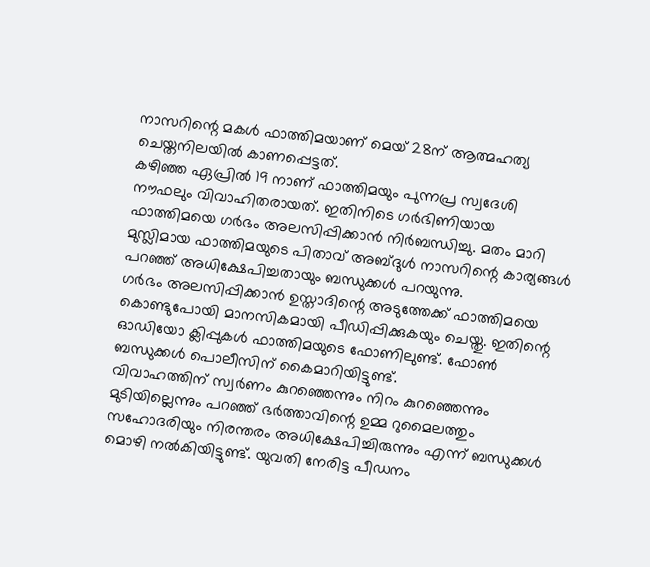നാസറിന്റെ മകൾ ഫാത്തിമയാണ് മെയ് 28ന് ആത്മഹത്യ ചെയ്തനിലയിൽ കാണപ്പെട്ടത്.
കഴിഞ്ഞ ഏപ്രിൽ 19 നാണ് ഫാത്തിമയും പുന്നപ്ര സ്വദേശി നൗഫലും വിവാഹിതരായത്. ഇതിനിടെ ഗർഭിണിയായ ഫാത്തിമയെ ഗർഭം അലസിപ്പിക്കാൻ നിർബന്ധിച്ചു. മതം മാറി മുസ്ലിമായ ഫാത്തിമയുടെ പിതാവ് അബ്ദുൾ നാസറിന്റെ കാര്യങ്ങൾ പറഞ്ഞ് അധിക്ഷേപിച്ചതായും ബന്ധുക്കൾ പറയുന്നു.
ഗർഭം അലസിപ്പിക്കാൻ ഉസ്താദിന്റെ അടുത്തേക്ക് ഫാത്തിമയെ കൊണ്ടുപോയി മാനസികമായി പീഡിപ്പിക്കുകയും ചെയ്തു. ഇതിന്റെ ഓഡിയോ ക്ലിപ്പുകൾ ഫാത്തിമയുടെ ഫോണിലുണ്ട്. ഫോൺ ബന്ധുക്കൾ പൊലീസിന് കൈമാറിയിട്ടുണ്ട്.
വിവാഹത്തിന് സ്വർണം കുറഞ്ഞെന്നും നിറം കുറഞ്ഞെന്നും മുടിയില്ലെന്നും പറഞ്ഞ് ഭർത്താവിന്റെ ഉമ്മ റുമൈലത്തും സഹോദരിയും നിരന്തരം അധിക്ഷേപിച്ചിരുന്നും എന്ന് ബന്ധുക്കൾ മൊഴി നൽകിയിട്ടുണ്ട്. യുവതി നേരിട്ട പീഡനം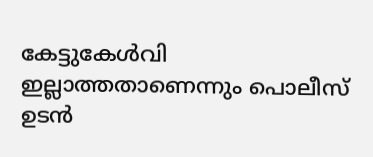കേട്ടുകേൾവി ഇല്ലാത്തതാണെന്നും പൊലീസ് ഉടൻ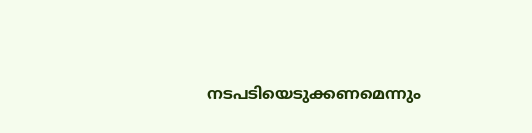നടപടിയെടുക്കണമെന്നും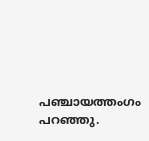പഞ്ചായത്തംഗം പറഞ്ഞു.